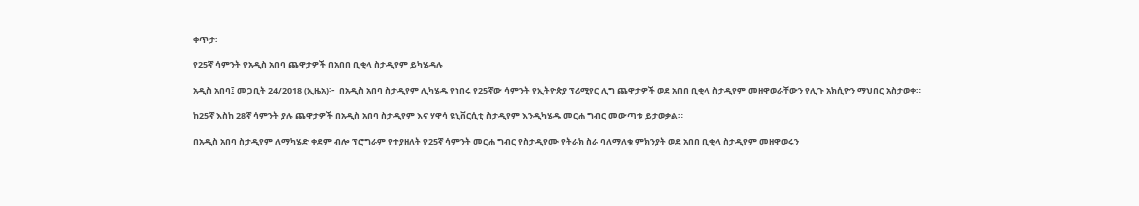ቀጥታ፡

የ25ኛ ሳምንት የአዲስ አበባ ጨዋታዎች በአበበ ቢቂላ ስታዲየም ይካሄዳሉ

አዲስ አበባ፤ መጋቢት 24/2018 (ኢዜአ)፦  በአዲስ አበባ ስታዲየም ሊካሄዱ የነበሩ የ25ኛው ሳምንት የኢትዮጵያ ፕሪሚየር ሊግ ጨዋታዎች ወደ አበበ ቢቂላ ስታዲየም መዘዋወራቸውን የሊጉ አክሲዮን ማህበር አስታወቀ።

ከ25ኛ እስከ 28ኛ ሳምንት ያሉ ጨዋታዎች በአዲስ አበባ ስታዲየም እና ሃዋሳ ዩኒቨርሲቲ ስታዲየም እንዲካሄዱ መርሐ ግብር መውጣቱ ይታወቃል።

በአዲስ አበባ ስታዲየም ለማካሄድ ቀደም ብሎ ፕሮግራም የተያዘለት የ25ኛ ሳምንት መርሐ ግብር የስታዲየሙ የትራክ ስራ ባለማለቁ ምክንያት ወደ አበበ ቢቂላ ስታዲየም መዘዋወሩን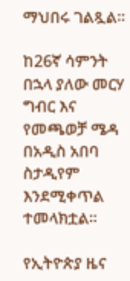ማህበሩ ገልጿል።

ከ26ኛ ሳምንት በኋላ ያለው መርሃ ግብር እና የመጫወቻ ሜዳ በአዲስ አበባ ስታዲየም እንደሚቀጥል ተመላክቷል።

የኢትዮጵያ ዜና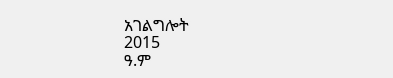አገልግሎት
2015
ዓ.ም